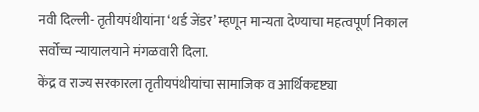नवी दिल्ली- तृतीयपंथीयांना ‘थर्ड जेंडर’ म्हणून मान्यता देण्याचा महत्वपूर्ण निकाल सर्वोच्च न्यायालयाने मंगळवारी दिला.
केंद्र व राज्य सरकारला तृतीयपंथीयांचा सामाजिक व आर्थिकदृष्ट्या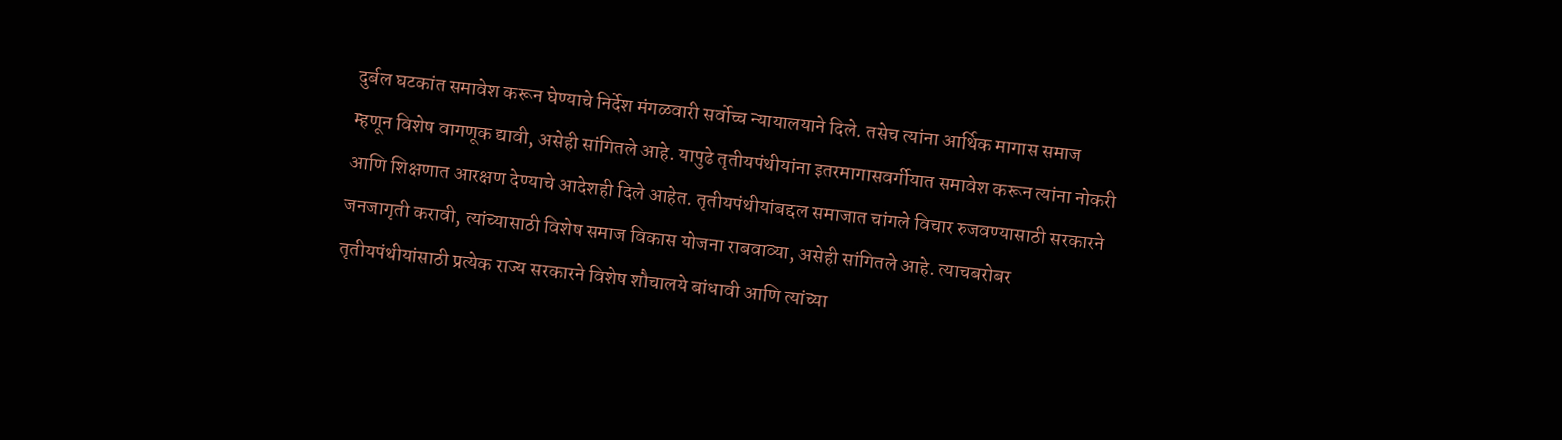दुर्बल घटकांत समावेश करून घेण्याचे निर्देश मंगळवारी सर्वोच्च न्यायालयाने दिले. तसेच त्यांना आर्थिक मागास समाज म्हणून विशेष वागणूक द्यावी, असेही सांगितले आहे. यापुढे तृतीयपंथीयांना इतरमागासवर्गीयात समावेश करून त्यांना नोकरी आणि शिक्षणात आरक्षण देण्याचे आदेशही दिले आहेत. तृतीयपंथीयांबद्दल समाजात चांगले विचार रुजवण्यासाठी सरकारने जनजागृती करावी, त्यांच्यासाठी विशेष समाज विकास योजना राबवाव्या, असेही सांगितले आहे. त्याचबरोबर तृतीयपंथीयांसाठी प्रत्येक राज्य सरकारने विशेष शौचालये बांधावी आणि त्यांच्या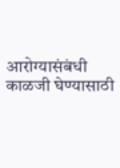आरोग्यासंबंधी काळजी घेण्यासाठी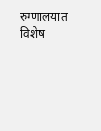रुग्णालयात विशेष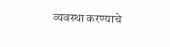व्यवस्था करण्याचे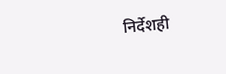निर्देशही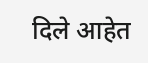दिले आहेत